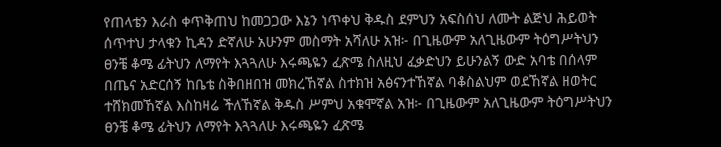የጠላቴን እራስ ቀጥቅጠህ ከመጋጋው እኔን ነጥቀህ ቅዱስ ደምህን አፍስሰህ ለሙት ልጅህ ሕይወት ሰጥተህ ታላቁን ኪዳን ድኛለሁ አሁንም መስማት አሻለሁ አዝ፦ በጊዜውም አለጊዜውም ትዕግሥትህን ፀንቼ ቆሜ ፊትህን ለማየት እጓጓለሁ እሩጫዬን ፈጽሜ ስለዚህ ፈቃድህን ይሁንልኝ ውድ አባቴ በሰላም በጤና አድርሰኝ ከቤቴ ስቅበዘበዝ መክረኸኛል ስተክዝ አፅናንተኸኛል ባቆስልህም ወደኸኛል ዘወትር ተሸክመኸኛል እስከዛሬ ችለኸኛል ቅዱስ ሥምህ አቁሞኛል አዝ፦ በጊዜውም አለጊዜውም ትዕግሥትህን ፀንቼ ቆሜ ፊትህን ለማየት እጓጓለሁ እሩጫዬን ፈጽሜ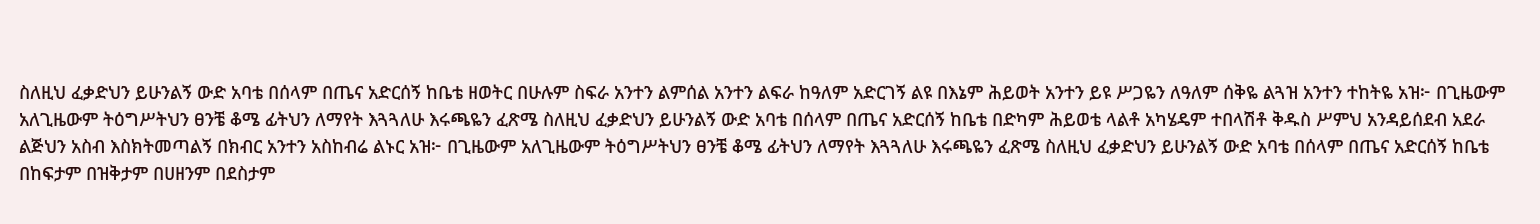ስለዚህ ፈቃድህን ይሁንልኝ ውድ አባቴ በሰላም በጤና አድርሰኝ ከቤቴ ዘወትር በሁሉም ስፍራ አንተን ልምሰል አንተን ልፍራ ከዓለም አድርገኝ ልዩ በእኔም ሕይወት አንተን ይዩ ሥጋዬን ለዓለም ሰቅዬ ልጓዝ አንተን ተከትዬ አዝ፦ በጊዜውም አለጊዜውም ትዕግሥትህን ፀንቼ ቆሜ ፊትህን ለማየት እጓጓለሁ እሩጫዬን ፈጽሜ ስለዚህ ፈቃድህን ይሁንልኝ ውድ አባቴ በሰላም በጤና አድርሰኝ ከቤቴ በድካም ሕይወቴ ላልቶ አካሄዴም ተበላሽቶ ቅዱስ ሥምህ አንዳይሰደብ አደራ ልጅህን አስብ እስክትመጣልኝ በክብር አንተን አስከብሬ ልኑር አዝ፦ በጊዜውም አለጊዜውም ትዕግሥትህን ፀንቼ ቆሜ ፊትህን ለማየት እጓጓለሁ እሩጫዬን ፈጽሜ ስለዚህ ፈቃድህን ይሁንልኝ ውድ አባቴ በሰላም በጤና አድርሰኝ ከቤቴ በከፍታም በዝቅታም በሀዘንም በደስታም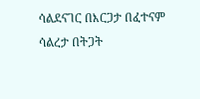ሳልደናገር በእርጋታ በፈተናም ሳልረታ በትጋት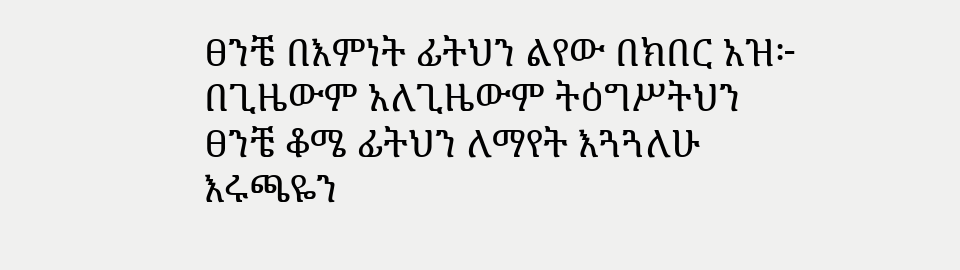ፀንቼ በእምነት ፊትህን ልየው በክበር አዝ፦ በጊዜውም አለጊዜውም ትዕግሥትህን ፀንቼ ቆሜ ፊትህን ለማየት እጓጓለሁ እሩጫዬን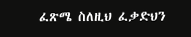ፈጽሜ ስለዚህ ፈቃድህን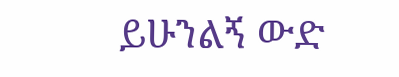ይሁንልኝ ውድ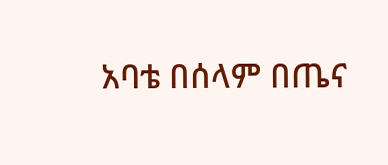አባቴ በሰላም በጤና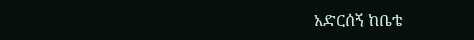አድርሰኝ ከቤቴ